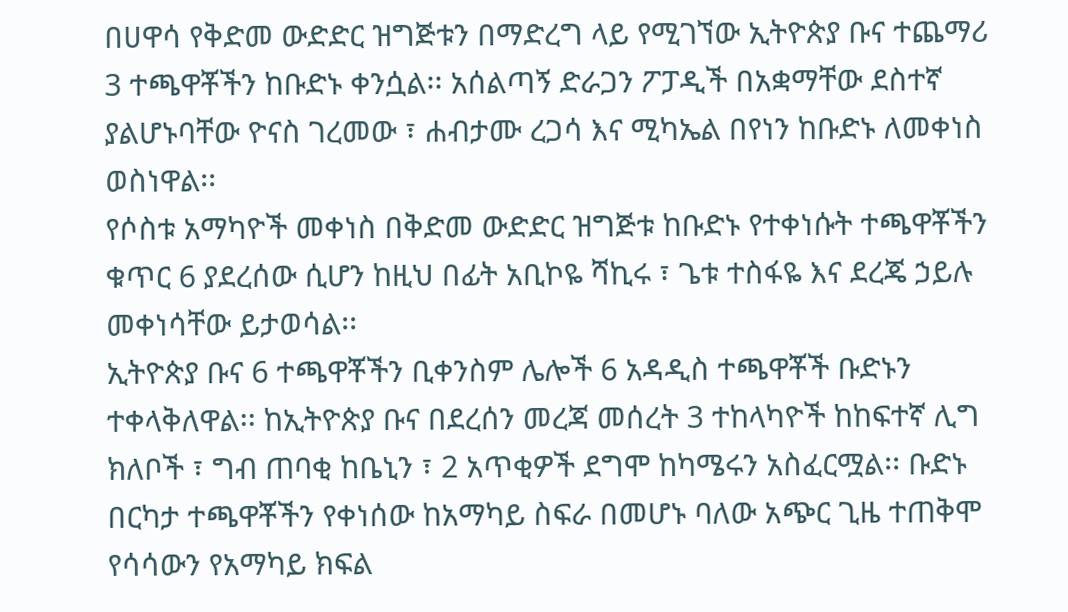በሀዋሳ የቅድመ ውድድር ዝግጅቱን በማድረግ ላይ የሚገኘው ኢትዮጵያ ቡና ተጨማሪ 3 ተጫዋቾችን ከቡድኑ ቀንሷል፡፡ አሰልጣኝ ድራጋን ፖፓዲች በአቋማቸው ደስተኛ ያልሆኑባቸው ዮናስ ገረመው ፣ ሐብታሙ ረጋሳ እና ሚካኤል በየነን ከቡድኑ ለመቀነስ ወስነዋል፡፡
የሶስቱ አማካዮች መቀነስ በቅድመ ውድድር ዝግጅቱ ከቡድኑ የተቀነሱት ተጫዋቾችን ቁጥር 6 ያደረሰው ሲሆን ከዚህ በፊት አቢኮዬ ሻኪሩ ፣ ጌቱ ተስፋዬ እና ደረጄ ኃይሉ መቀነሳቸው ይታወሳል፡፡
ኢትዮጵያ ቡና 6 ተጫዋቾችን ቢቀንስም ሌሎች 6 አዳዲስ ተጫዋቾች ቡድኑን ተቀላቅለዋል፡፡ ከኢትዮጵያ ቡና በደረሰን መረጃ መሰረት 3 ተከላካዮች ከከፍተኛ ሊግ ክለቦች ፣ ግብ ጠባቂ ከቤኒን ፣ 2 አጥቂዎች ደግሞ ከካሜሩን አስፈርሟል፡፡ ቡድኑ በርካታ ተጫዋቾችን የቀነሰው ከአማካይ ስፍራ በመሆኑ ባለው አጭር ጊዜ ተጠቅሞ የሳሳውን የአማካይ ክፍል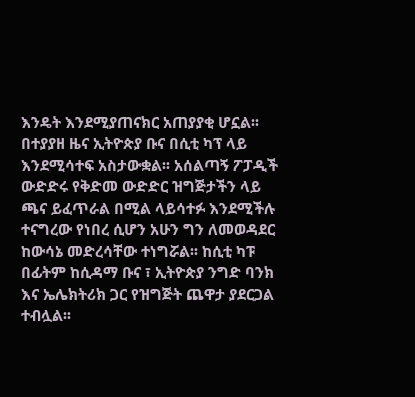እንዴት እንደሚያጠናክር አጠያያቂ ሆኗል፡፡
በተያያዘ ዜና ኢትዮጵያ ቡና በሲቲ ካፕ ላይ እንደሚሳተፍ አስታውቋል፡፡ አሰልጣኝ ፖፓዲች ውድድሩ የቅድመ ውድድር ዝግጅታችን ላይ ጫና ይፈጥራል በሚል ላይሳተፉ እንደሚችሉ ተናግረው የነበረ ሲሆን አሁን ግን ለመወዳደር ከውሳኔ መድረሳቸው ተነግሯል፡፡ ከሲቲ ካፑ በፊትም ከሲዳማ ቡና ፣ ኢትዮጵያ ንግድ ባንክ እና ኤሌክትሪክ ጋር የዝግጅት ጨዋታ ያደርጋል ተብሏል፡፡